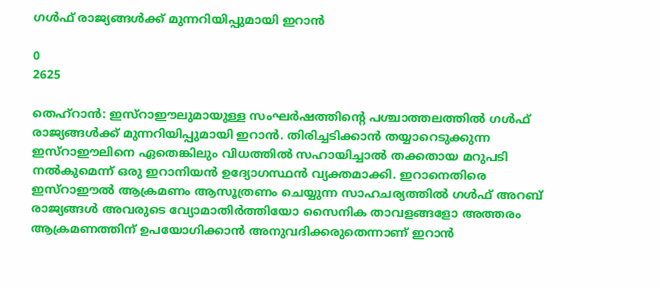ഗൾഫ് രാജ്യങ്ങൾക്ക് മുന്നറിയിപ്പുമായി ഇറാൻ

0
2625

തെഹ്റാൻ: ഇസ്റാഈലുമായുള്ള സംഘർഷത്തിന്റെ പശ്ചാത്തലത്തിൽ ഗൾഫ് രാജ്യങ്ങൾക്ക് മുന്നറിയിപ്പുമായി ഇറാൻ. തിരിച്ചടിക്കാൻ തയ്യാറെടുക്കുന്ന ഇസ്റാഈലിനെ ഏതെങ്കിലും വിധത്തിൽ സഹായിച്ചാൽ തക്കതായ മറുപടി നൽകുമെന്ന് ഒരു ഇറാനിയൻ ഉദ്യോഗസ്ഥൻ വ്യക്തമാക്കി. ഇറാനെതിരെ ഇസ്റാഈൽ ആക്രമണം ആസൂത്രണം ചെയ്യുന്ന സാഹചര്യത്തിൽ ഗൾഫ് അറബ് രാജ്യങ്ങൾ അവരുടെ വ്യോമാതിർത്തിയോ സൈനിക താവളങ്ങളോ അത്തരം ആക്രമണത്തിന് ഉപയോഗിക്കാൻ അനുവദിക്കരുതെന്നാണ് ഇറാൻ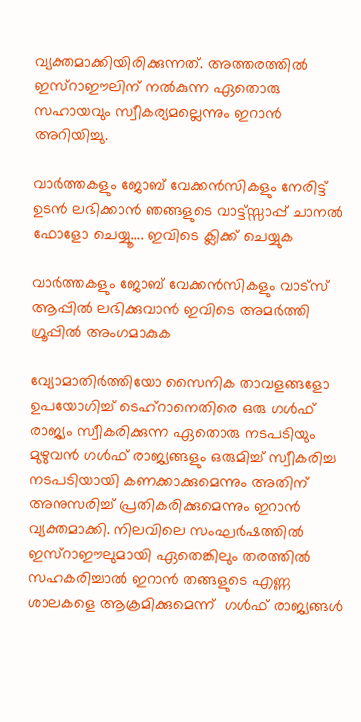വ്യക്തമാക്കിയിരിക്കുന്നത്. അത്തരത്തിൽ ഇസ്റാഈലിന് നൽകുന്ന ഏതൊരു സഹായവും സ്വീകര്യമല്ലെന്നും ഇറാൻ അറിയിച്ചു.

വാർത്തകളും ജോബ് വേക്കൻസികളും നേരിട്ട് ഉടൻ ലഭിക്കാൻ ഞങ്ങളുടെ വാട്ട്സ്സാപ്പ് ചാനൽ ഫോളോ ചെയ്യൂ…. ഇവിടെ ക്ലിക്ക് ചെയ്യുക

വാർത്തകളും ജോബ് വേക്കൻസികളും വാട്സ് ആപ്പിൽ ലഭിക്കുവാൻ ഇവിടെ അമർത്തി ഗ്രൂപ്പിൽ അംഗമാകുക

വ്യോമാതിർത്തിയോ സൈനിക താവളങ്ങളോ ഉപയോഗിച്ച് ടെഹ്‌റാനെതിരെ ഒരു ഗൾഫ് രാജ്യം സ്വീകരിക്കുന്ന ഏതൊരു നടപടിയും മുഴുവൻ ഗൾഫ് രാജ്യങ്ങളും ഒരുമിച്ച് സ്വീകരിച്ച നടപടിയായി കണക്കാക്കുമെന്നും അതിന് അനുസരിച്ച് പ്രതികരിക്കുമെന്നും ഇറാൻ വ്യക്തമാക്കി. നിലവിലെ സംഘർഷത്തിൽ ഇസ്റാഈലുമായി ഏതെങ്കിലും തരത്തിൽ സഹകരിച്ചാൽ ഇറാൻ തങ്ങളുടെ എണ്ണ ശാലകളെ ആക്രമിക്കുമെന്ന്  ഗൾഫ് രാജ്യങ്ങൾ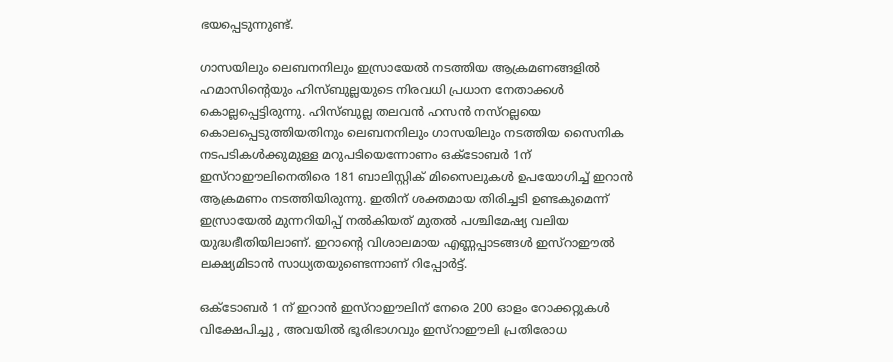ഭയപ്പെടുന്നുണ്ട്.

ഗാസയിലും ലെബനനിലും ഇസ്രായേൽ നടത്തിയ ആക്രമണങ്ങളിൽ ഹമാസിന്റെയും ഹിസ്ബുല്ലയുടെ നിരവധി പ്രധാന നേതാക്കൾ കൊല്ലപ്പെട്ടിരുന്നു. ഹിസ്ബുല്ല തലവൻ ഹസൻ നസ്റല്ലയെ കൊലപ്പെടുത്തിയതിനും ലെബനനിലും ഗാസയിലും നടത്തിയ സൈനിക നടപടികൾക്കുമുള്ള മറുപടിയെന്നോണം ഒക്ടോബ‍ർ 1ന് ഇസ്റാഈലിനെതിരെ 181 ബാലിസ്റ്റിക് മിസൈലുകൾ ഉപയോഗിച്ച് ഇറാൻ ആക്രമണം നടത്തിയിരുന്നു. ഇതിന് ശക്തമായ തിരിച്ചടി ഉണ്ടകുമെന്ന് ഇസ്രായേൽ മുന്നറിയിപ്പ് നൽകിയത് മുതൽ പശ്ചിമേഷ്യ വലിയ യുദ്ധഭീതിയിലാണ്. ഇറാന്റെ വിശാലമായ എണ്ണപ്പാടങ്ങൾ ഇസ്റാഈൽ ലക്ഷ്യമിടാൻ സാധ്യതയുണ്ടെന്നാണ് റിപ്പോർട്ട്.

ഒക്‌ടോബർ 1 ന് ഇറാൻ ഇസ്റാഈലിന് നേരെ 200 ഓളം റോക്കറ്റുകൾ വിക്ഷേപിച്ചു , അവയിൽ ഭൂരിഭാഗവും ഇസ്റാഈലി പ്രതിരോധ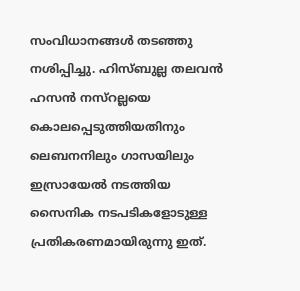സംവിധാനങ്ങൾ തടഞ്ഞു നശിപ്പിച്ചു. ഹിസ്ബുല്ല തലവൻ ഹസൻ നസ്‌റല്ലയെ കൊലപ്പെടുത്തിയതിനും ലെബനനിലും ഗാസയിലും ഇസ്രായേൽ നടത്തിയ സൈനിക നടപടികളോടുള്ള പ്രതികരണമായിരുന്നു ഇത്.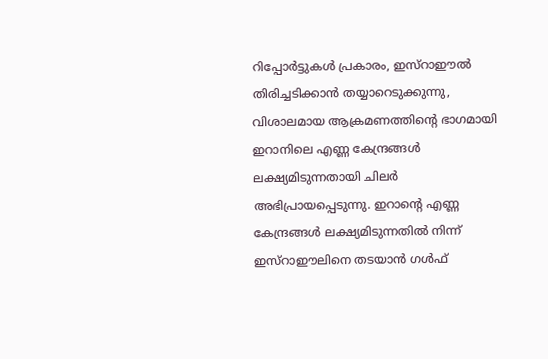റിപ്പോർട്ടുകൾ പ്രകാരം, ഇസ്റാഈൽ തിരിച്ചടിക്കാൻ തയ്യാറെടുക്കുന്നു, വിശാലമായ ആക്രമണത്തിൻ്റെ ഭാഗമായി ഇറാനിലെ എണ്ണ കേന്ദ്രങ്ങൾ ലക്ഷ്യമിടുന്നതായി ചിലർ അഭിപ്രായപ്പെടുന്നു. ഇറാൻ്റെ എണ്ണ കേന്ദ്രങ്ങൾ ലക്ഷ്യമിടുന്നതിൽ നിന്ന് ഇസ്റാഈലിനെ തടയാൻ ഗൾഫ്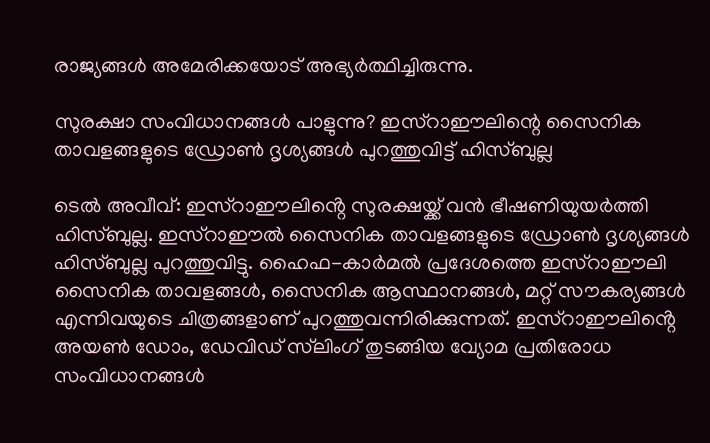രാജ്യങ്ങൾ അമേരിക്കയോട് അഭ്യർത്ഥിച്ചിരുന്നു.

സുരക്ഷാ സംവിധാനങ്ങൾ പാളുന്നു? ഇസ്റാഈലിന്റെ സൈനിക താവളങ്ങളുടെ ഡ്രോൺ ദൃശ്യങ്ങൾ പുറത്തുവിട്ട് ഹിസ്ബുല്ല

ടെൽ അവീവ്: ഇസ്റാഈലിൻ്റെ സുരക്ഷയ്ക്ക് വൻ ഭീഷണിയുയർത്തി ഹിസ്ബുല്ല. ഇസ്റാഈൽ സൈനിക താവളങ്ങളുടെ ഡ്രോൺ ദൃശ്യങ്ങൾ ഹിസ്ബുല്ല പുറത്തുവിട്ടു. ഹൈഫ-കാർമൽ പ്രദേശത്തെ ഇസ്റാഈലി സൈനിക താവളങ്ങൾ, സൈനിക ആസ്ഥാനങ്ങൾ, മറ്റ് സൗകര്യങ്ങൾ എന്നിവയുടെ ചിത്രങ്ങളാണ് പുറത്തുവന്നിരിക്കുന്നത്. ഇസ്റാഈലിൻ്റെ അയൺ ഡോം, ഡേവിഡ് സ്‌ലിംഗ് തുടങ്ങിയ വ്യോമ പ്രതിരോധ സംവിധാനങ്ങൾ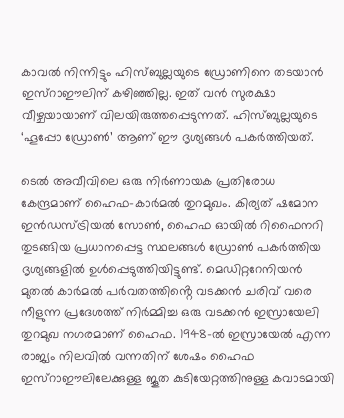കാവൽ നിന്നിട്ടും ഹിസ്ബുല്ലയുടെ ഡ്രോണിനെ തടയാൻ ഇസ്റാഈലിന് കഴിഞ്ഞില്ല. ഇത് വൻ സുരക്ഷാ വീഴ്ചയായാണ് വിലയിരുത്തപ്പെടുന്നത്. ഹിസ്ബുല്ലയുടെ ‘ഹൂപ്പോ ഡ്രോൺ’ ആണ് ഈ ദൃശ്യങ്ങൾ പകർത്തിയത്.

ടെൽ അവീവിലെ ഒരു നിർണായക പ്രതിരോധ കേന്ദ്രമാണ് ഹൈഫ-കാർമൽ തുറമുഖം. കിര്യത് ഷമോന ഇൻഡസ്ട്രിയൽ സോൺ, ഹൈഫ ഓയിൽ റിഫൈനറി തുടങ്ങിയ പ്രധാനപ്പെട്ട സ്ഥലങ്ങൾ ഡ്രോൺ പകർത്തിയ ദൃശ്യങ്ങളിൽ ഉൾപ്പെടുത്തിയിട്ടുണ്ട്. മെഡിറ്ററേനിയൻ മുതൽ കാർമൽ പർവതത്തിൻ്റെ വടക്കൻ ചരിവ് വരെ നീളുന്ന പ്രദേശത്ത് നിർമ്മിച്ച ഒരു വടക്കൻ ഇസ്രായേലി തുറമുഖ നഗരമാണ് ഹൈഫ. 1948-ൽ ഇസ്രായേൽ എന്ന രാജ്യം നിലവിൽ വന്നതിന് ശേഷം ഹൈഫ ഇസ്റാഈലിലേക്കുള്ള ജൂത കുടിയേറ്റത്തിനുള്ള കവാടമായി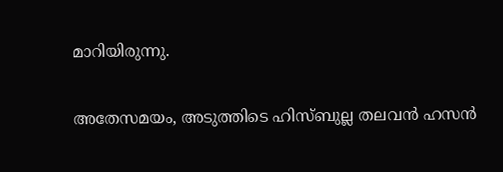മാറിയിരുന്നു.

അതേസമയം, അടുത്തിടെ ഹിസ്ബുല്ല തലവൻ ഹസൻ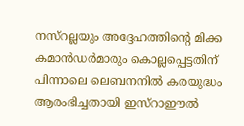നസ്‌റല്ലയും അദ്ദേഹത്തിൻ്റെ മിക്ക കമാൻഡർമാരും കൊല്ലപ്പെട്ടതിന് പിന്നാലെ ലെബനനിൽ കരയുദ്ധം ആരംഭിച്ചതായി ഇസ്റാഈൽ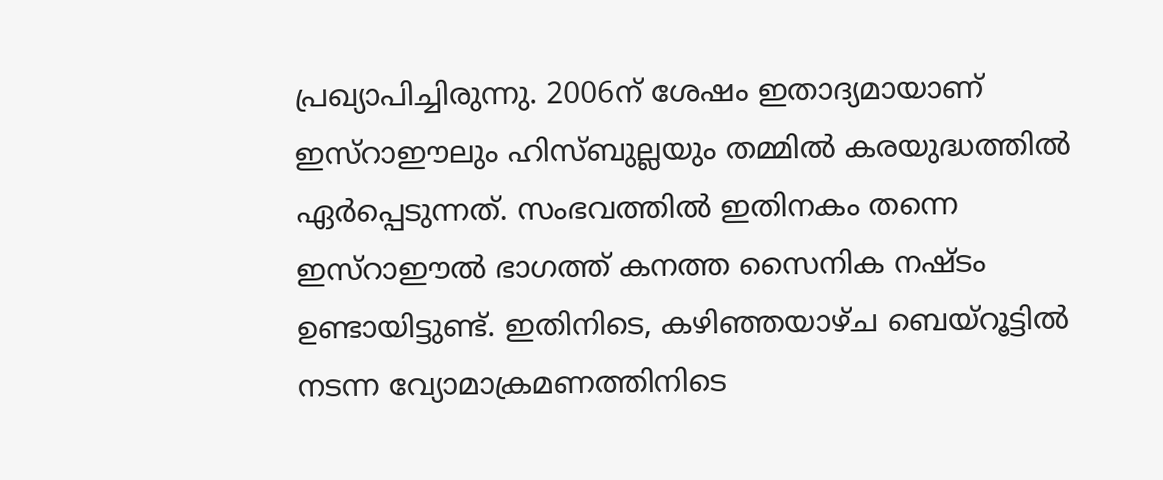പ്രഖ്യാപിച്ചിരുന്നു. 2006ന് ശേഷം ഇതാദ്യമായാണ് ഇസ്റാഈലും ഹിസ്ബുല്ലയും തമ്മിൽ കരയുദ്ധത്തിൽ ഏർപ്പെടുന്നത്. സംഭവത്തിൽ ഇതിനകം തന്നെ ഇസ്റാഈൽ ഭാഗത്ത് കനത്ത സൈനിക നഷ്ടം ഉണ്ടായിട്ടുണ്ട്. ഇതിനിടെ, കഴിഞ്ഞയാഴ്ച ബെയ്‌റൂട്ടിൽ നടന്ന വ്യോമാക്രമണത്തിനിടെ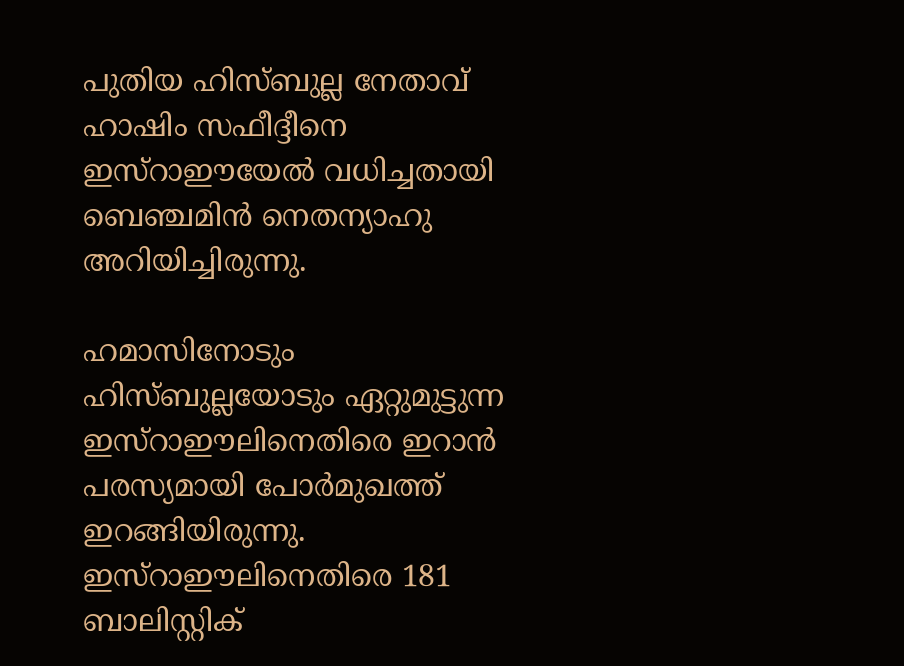പുതിയ ഹിസ്ബുല്ല നേതാവ് ഹാഷിം സഫീദ്ദീനെ ഇസ്റാഈയേൽ വധിച്ചതായി ബെഞ്ചമിൻ നെതന്യാഹു അറിയിച്ചിരുന്നു.

ഹമാസിനോടും ഹിസ്ബുല്ലയോടും ഏറ്റുമുട്ടുന്ന ഇസ്റാഈലിനെതിരെ ഇറാൻ പരസ്യമായി പോർമുഖത്ത് ഇറങ്ങിയിരുന്നു. ഇസ്റാഈലിനെതിരെ 181 ബാലിസ്റ്റിക്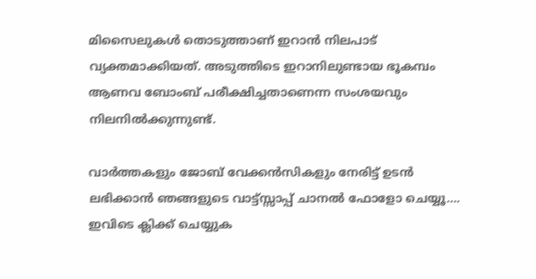മിസൈലുകൾ തൊടുത്താണ് ഇറാൻ നിലപാട് വ്യക്തമാക്കിയത്. അടുത്തിടെ ഇറാനിലുണ്ടായ ഭൂകമ്പം ആണവ ബോംബ് പരീക്ഷിച്ചതാണെന്ന സംശയവും നിലനിൽക്കുന്നുണ്ട്.

വാർത്തകളും ജോബ് വേക്കൻസികളും നേരിട്ട് ഉടൻ ലഭിക്കാൻ ഞങ്ങളുടെ വാട്ട്സ്സാപ്പ് ചാനൽ ഫോളോ ചെയ്യൂ…. ഇവിടെ ക്ലിക്ക് ചെയ്യുക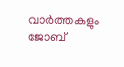വാർത്തകളും ജോബ്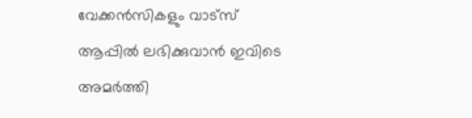വേക്കൻസികളും വാട്സ് ആപ്പിൽ ലഭിക്കുവാൻ ഇവിടെ അമർത്തി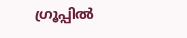ഗ്രൂപ്പിൽ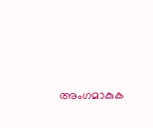അംഗമാകുക